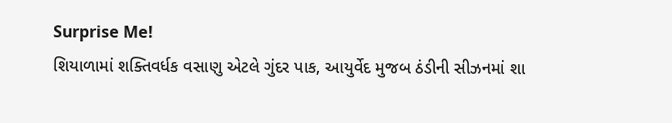Surprise Me!
શિયાળામાં શક્તિવર્ધક વસાણુ એટલે ગુંદર પાક, આયુર્વેદ મુજબ ઠંડીની સીઝનમાં શા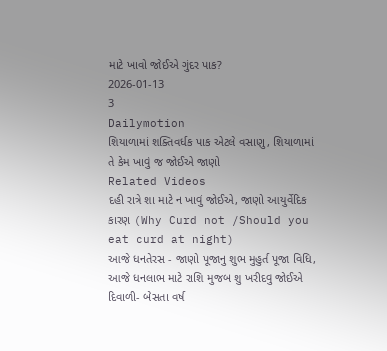માટે ખાવો જોઈએ ગુંદર પાક?
2026-01-13
3
Dailymotion
શિયાળામાં શક્તિવર્ધક પાક એટલે વસાણુ, શિયાળામાં તે કેમ ખાવું જ જોઈએ જાણો
Related Videos
દહી રાત્રે શા માટે ન ખાવું જોઈએ, જાણો આયુર્વેદિક કારણ (Why Curd not /Should you eat curd at night)
આજે ધનતેરસ - જાણો પૂજાનુ શુભ મુહુર્ત પૂજા વિધિ, આજે ધનલાભ માટે રાશિ મુજબ શુ ખરીદવુ જોઈએ
દિવાળી- બેસતા વર્ષ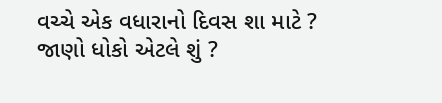વચ્ચે એક વધારાનો દિવસ શા માટે ? જાણો ધોકો એટલે શું ?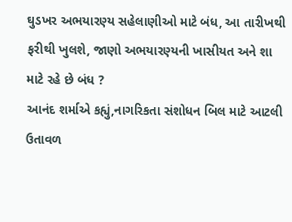ઘુડખર અભયારણ્ય સહેલાણીઓ માટે બંધ, આ તારીખથી ફરીથી ખુલશે, જાણો અભયારણ્યની ખાસીયત અને શા માટે રહે છે બંધ ?
આનંદ શર્માએ કહ્યું,નાગરિકતા સંશોધન બિલ માટે આટલી ઉતાવળ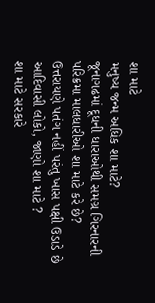શા માટે
મનુષ્ય જન્મ અધિક શા માટે?
જૂનાગઢમાં દૂધની ધારાઓથી સમગ્ર ગિરનારની પરિક્રમા માલધારીઓ શા માટે કરે છે?
ઉત્તરાયણે પતંગ નહીં પરંતુ ખાસ પક્ષી ઉડાડે છે આદિવાસી લોકો, જાણો શા માટે ?
શા માટે સરકારે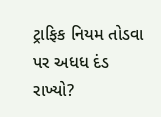ટ્રાફિક નિયમ તોડવા પર અધધ દંડ રાખ્યો?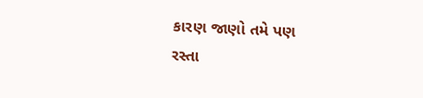કારણ જાણો તમે પણ
રસ્તા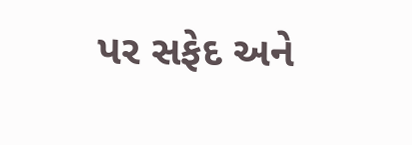પર સફેદ અને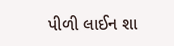પીળી લાઈન શા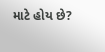માટે હોય છે?